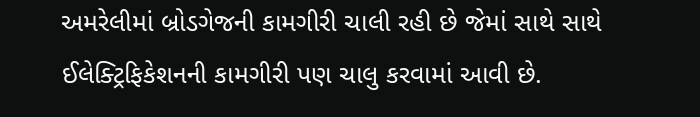અમરેલીમાં બ્રોડગેજની કામગીરી ચાલી રહી છે જેમાં સાથે સાથે ઈલેક્ટ્રિફિકેશનની કામગીરી પણ ચાલુ કરવામાં આવી છે.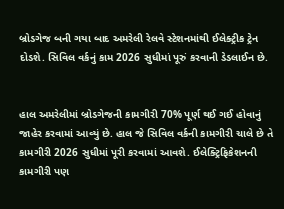બ્રોડગેજ બની ગયા બાદ અમરેલી રેલવે સ્ટેશનમાંથી ઈલેક્ટ્રીક ટ્રેન દોડશે. સિવિલ વર્કનું કામ 2026 સુધીમાં પૂરું કરવાની ડેડલાઈન છે.


હાલ અમરેલીમાં બ્રોડગેજની કામગીરી 70% પૂર્ણ થઈ ગઈ હોવાનું જાહેર કરવામાં આવ્યું છે. હાલ જે સિવિલ વર્કની કામગીરી ચાલે છે તે કામગીરી 2026 સુધીમાં પૂરી કરવામાં આવશે. ઈલેક્ટ્રિફિકેશનની કામગીરી પણ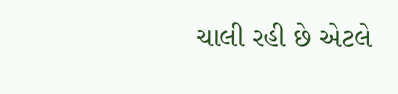ચાલી રહી છે એટલે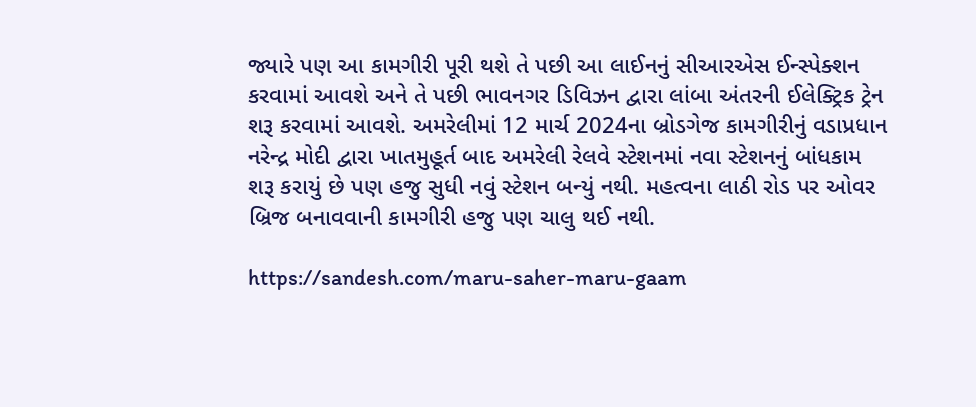જ્યારે પણ આ કામગીરી પૂરી થશે તે પછી આ લાઈનનું સીઆરએસ ઈન્સ્પેક્શન કરવામાં આવશે અને તે પછી ભાવનગર ડિવિઝન દ્વારા લાંબા અંતરની ઈલેક્ટ્રિક ટ્રેન શરૂ કરવામાં આવશે. અમરેલીમાં 12 માર્ચ 2024ના બ્રોડગેજ કામગીરીનું વડાપ્રધાન નરેન્દ્ર મોદી દ્વારા ખાતમુહૂર્ત બાદ અમરેલી રેલવે સ્ટેશનમાં નવા સ્ટેશનનું બાંધકામ શરૂ કરાયું છે પણ હજુ સુધી નવું સ્ટેશન બન્યું નથી. મહત્વના લાઠી રોડ પર ઓવર બ્રિજ બનાવવાની કામગીરી હજુ પણ ચાલુ થઈ નથી.

https://sandesh.com/maru-saher-maru-gaam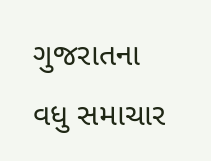ગુજરાતના વધુ સમાચાર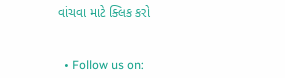વાંચવા માટે ક્લિક કરો


  • Follow us on: